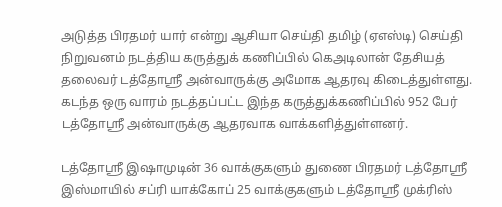அடுத்த பிரதமர் யார் என்று ஆசியா செய்தி தமிழ் (ஏஎஸ்டி) செய்தி நிறுவனம் நடத்திய கருத்துக் கணிப்பில் கெஅடிலான் தேசியத் தலைவர் டத்தோஸ்ரீ அன்வாருக்கு அமோக ஆதரவு கிடைத்துள்ளது.
கடந்த ஒரு வாரம் நடத்தப்பட்ட இந்த கருத்துக்கணிப்பில் 952 பேர் டத்தோஸ்ரீ அன்வாருக்கு ஆதரவாக வாக்களித்துள்ளனர்.

டத்தோஸ்ரீ இஷாமுடின் 36 வாக்குகளும் துணை பிரதமர் டத்தோஸ்ரீ இஸ்மாயில் சப்ரி யாக்கோப் 25 வாக்குகளும் டத்தோஸ்ரீ முக்ரிஸ்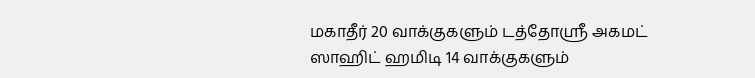மகாதீர் 20 வாக்குகளும் டத்தோஸ்ரீ அகமட் ஸாஹிட் ஹமிடி 14 வாக்குகளும்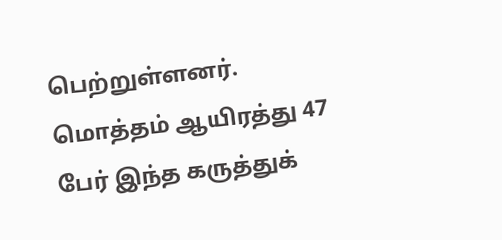பெற்றுள்ளனர்.
மொத்தம் ஆயிரத்து 47 பேர் இந்த கருத்துக்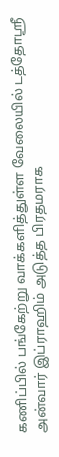கணிப்பில் பங்கேற்று வாக்களித்துள்ள வேலையில் டத்தோஸ்ரீ அன்வார் இப்ராஹிம் அடுத்த பிரதமராக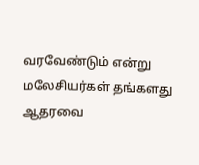வரவேண்டும் என்று மலேசியர்கள் தங்களது ஆதரவை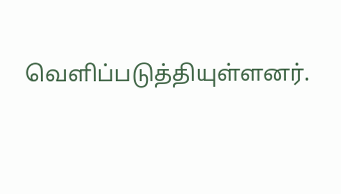வெளிப்படுத்தியுள்ளனர்.